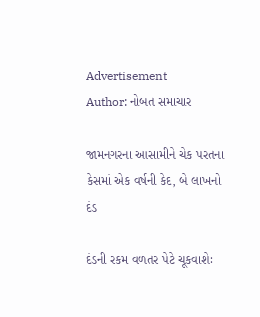Advertisement
Author: નોબત સમાચાર

જામનગરના આસામીને ચેક પરતના કેસમાં એક વર્ષની કેદ, બે લાખનો દંડ

દંડની રકમ વળતર પેટે ચૂકવાશેઃ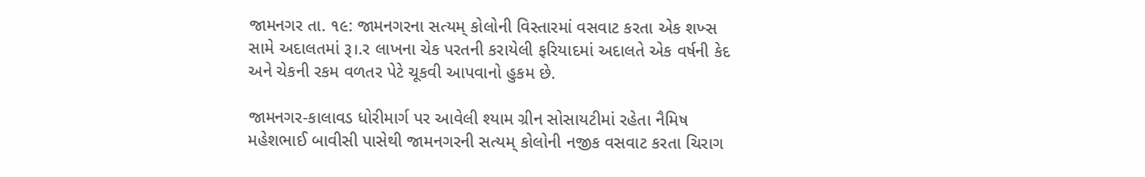જામનગર તા. ૧૯: જામનગરના સત્યમ્ કોલોની વિસ્તારમાં વસવાટ કરતા એક શખ્સ સામે અદાલતમાં રૂ।.ર લાખના ચેક પરતની કરાયેલી ફરિયાદમાં અદાલતે એક વર્ષની કેદ અને ચેકની રકમ વળતર પેટે ચૂકવી આપવાનો હુકમ છે.

જામનગર-કાલાવડ ધોરીમાર્ગ પર આવેલી શ્યામ ગ્રીન સોસાયટીમાં રહેતા નૈમિષ મહેશભાઈ બાવીસી પાસેથી જામનગરની સત્યમ્ કોલોની નજીક વસવાટ કરતા ચિરાગ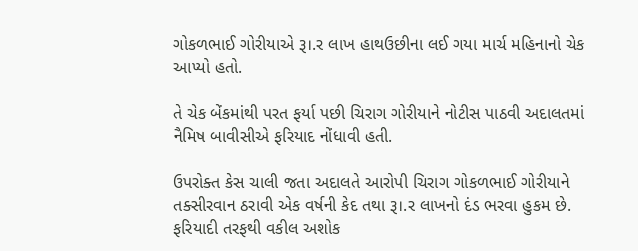ગોકળભાઈ ગોરીયાએ રૂ।.ર લાખ હાથઉછીના લઈ ગયા માર્ચ મહિનાનો ચેક આપ્યો હતો.

તે ચેક બેંકમાંથી પરત ફર્યા પછી ચિરાગ ગોરીયાને નોટીસ પાઠવી અદાલતમાં નૈમિષ બાવીસીએ ફરિયાદ નોંધાવી હતી.

ઉપરોક્ત કેસ ચાલી જતા અદાલતે આરોપી ચિરાગ ગોકળભાઈ ગોરીયાને તક્સીરવાન ઠરાવી એક વર્ષની કેદ તથા રૂ।.ર લાખનો દંડ ભરવા હુકમ છે. ફરિયાદી તરફથી વકીલ અશોક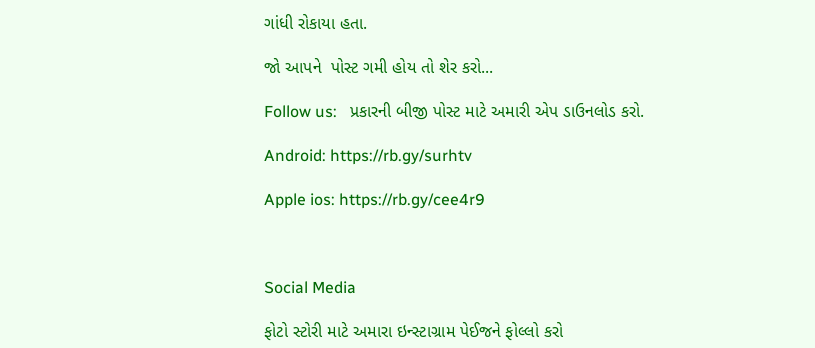ગાંધી રોકાયા હતા.

જો આપને  પોસ્ટ ગમી હોય તો શેર કરો...

Follow us:   પ્રકારની બીજી પોસ્ટ માટે અમારી એપ ડાઉનલોડ કરો.

Android: https://rb.gy/surhtv

Apple ios: https://rb.gy/cee4r9



Social Media

ફોટો સ્ટોરી માટે અમારા ઇન્સ્ટાગ્રામ પેઈજને ફોલ્લો કરો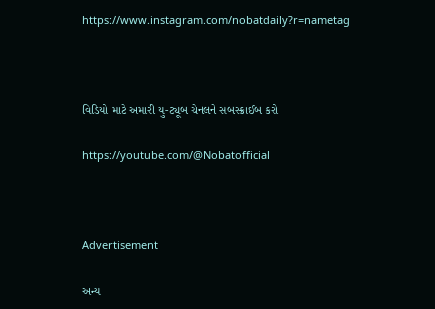https://www.instagram.com/nobatdaily?r=nametag



વિડિયો માટે અમારી યુ-ટ્યૂબ ચેનલને સબસ્ક્રાઈબ કરો

https://youtube.com/@Nobatofficial



Advertisement

અન્ય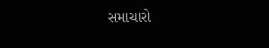સમાચારો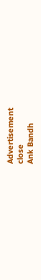Advertisement
close
Ank Bandh